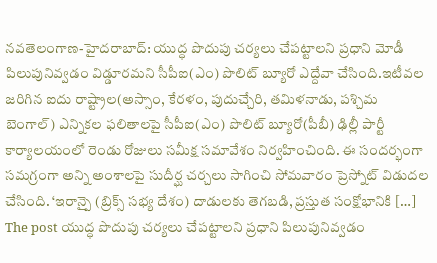నవతెలంగాణ-హైదరాబాద్: యుద్ధ పొదుపు చర్యలు చేపట్టాలని ప్రధాని మోడీ పిలుపునివ్వడం విడ్డూరమని సీపీఐ(ఎం) పొలిట్ బ్యూరో ఎద్దేవా చేసింది.ఇటీవల జరిగిన ఐదు రాష్ట్రాల(అస్సాం, కేరళం, పుదుచ్చేరి, తమిళనాడు, పశ్చిమ బెంగాల్) ఎన్నికల ఫలితాలపై సీపీఐ(ఎం) పొలిట్ బ్యూరో(పీబీ) ఢిల్లీ పార్టీ కార్యాలయంలో రెండు రోజులు సమీక్ష సమావేశం నిర్వహించింది. ఈ సందర్భంగా సమగ్రంగా అన్ని అంశాలపై సుదీర్ఘ చర్చలు సాగించి సోమవారం ప్రెస్నోట్ విడుదల చేసింది. ‘ఇరాన్పై (బ్రిక్స్ సభ్య దేశం) దాడులకు తెగబడి, ప్రస్తుత సంక్షోభానికి […]
The post యుద్ధ పొదుపు చర్యలు చేపట్టాలని ప్రధాని పిలుపునివ్వడం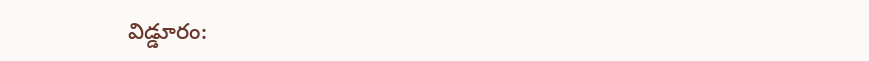విడ్డూరం: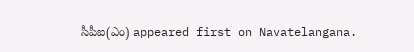సీపీఐ(ఎం) appeared first on Navatelangana.